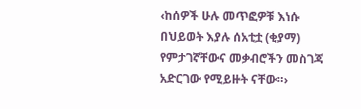‹ከሰዎች ሁሉ መጥፎዎቹ እነሱ በህይወት እያሉ ሰአቲቷ (ቂያማ) የምታገኛቸውና መቃብሮችን መስገጃ አድርገው የሚይዙት ናቸው።›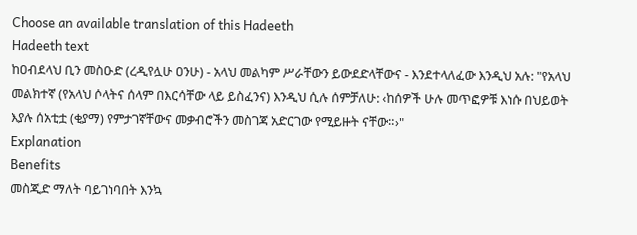Choose an available translation of this Hadeeth
Hadeeth text
ከዐብደላህ ቢን መስዑድ (ረዲየሏሁ ዐንሁ) - አላህ መልካም ሥራቸውን ይውደድላቸውና - እንደተላለፈው እንዲህ አሉ: "የአላህ መልክተኛ (የአላህ ሶላትና ሰላም በእርሳቸው ላይ ይስፈንና) እንዲህ ሲሉ ሰምቻለሁ: ‹ከሰዎች ሁሉ መጥፎዎቹ እነሱ በህይወት እያሉ ሰአቲቷ (ቂያማ) የምታገኛቸውና መቃብሮችን መስገጃ አድርገው የሚይዙት ናቸው።›"
Explanation
Benefits
መስጂድ ማለት ባይገነባበት እንኳ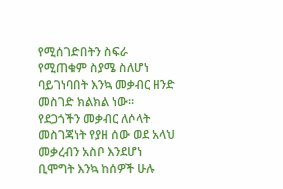የሚሰገድበትን ስፍራ የሚጠቁም ስያሜ ስለሆነ ባይገነባበት እንኳ መቃብር ዘንድ መስገድ ክልክል ነው።
የደጋጎችን መቃብር ለሶላት መስገጃነት የያዘ ሰው ወደ አላህ መቃረብን አስቦ እንደሆነ ቢሞግት እንኳ ከሰዎች ሁሉ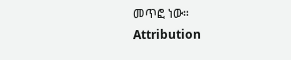መጥፎ ነው።
Attribution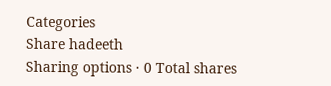Categories
Share hadeeth
Sharing options · 0 Total shares